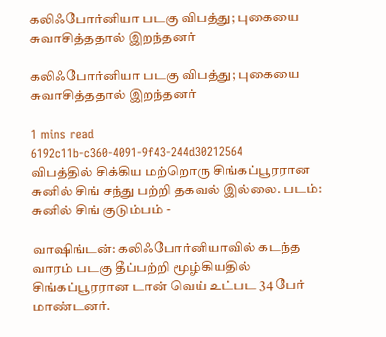கலிஃபோர்னியா படகு விபத்து; புகையை சுவாசித்ததால் இறந்தனர்

கலிஃபோர்னியா படகு விபத்து; புகையை சுவாசித்ததால் இறந்தனர்

1 mins read
6192c11b-c360-4091-9f43-244d30212564
விபத்தில் சிக்கிய மற்றொரு சிங்கப்பூரரான சுனில் சிங் சந்து பற்றி தகவல் இல்லை. படம்: சுனில் சிங் குடும்பம் -

வாஷிங்டன்: கலிஃபோர்னியாவில் கடந்த வாரம் படகு தீப்பற்றி மூழ்கியதில் சிங்கப்பூரரான டான் வெய் உட்பட 34 பேர் மாண்டனர்.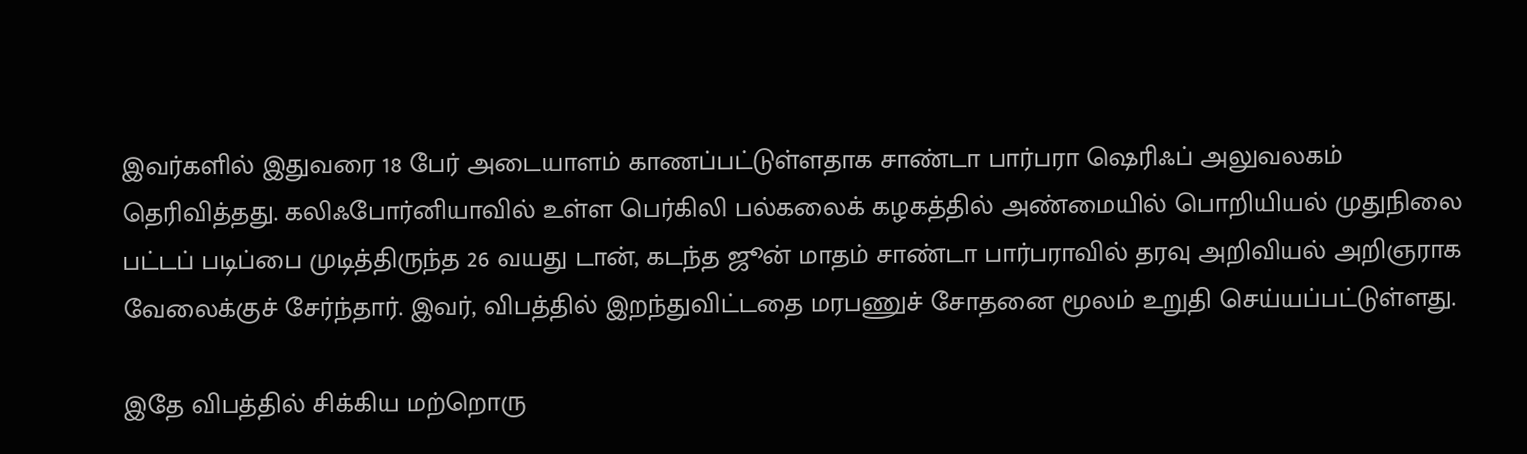இவர்களில் இதுவரை 18 பேர் அடையாளம் காணப்பட்டுள்ளதாக சாண்டா பார்பரா ஷெரிஃப் அலுவலகம் தெரிவித்தது. கலிஃபோர்னியாவில் உள்ள பெர்கிலி பல்கலைக் கழகத்தில் அண்மையில் பொறியியல் முதுநிலை பட்டப் படிப்பை முடித்திருந்த 26 வயது டான், கடந்த ஜூன் மாதம் சாண்டா பார்பராவில் தரவு அறிவியல் அறிஞராக வேலைக்குச் சேர்ந்தார். இவர், விபத்தில் இறந்துவிட்டதை மரபணுச் சோதனை மூலம் உறுதி செய்யப்பட்டுள்ளது.

இதே விபத்தில் சிக்கிய மற்றொரு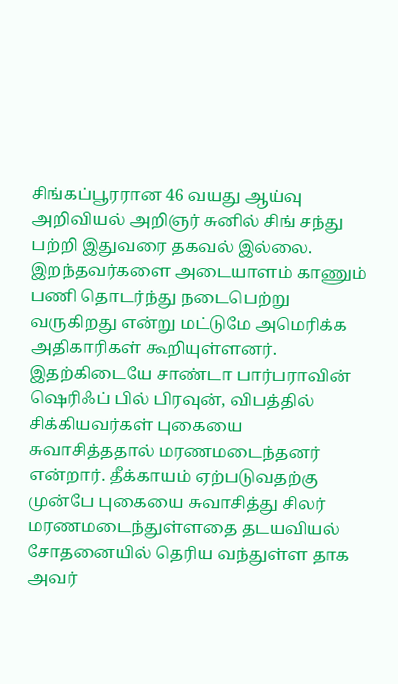சிங்கப்பூரரான 46 வயது ஆய்வு அறிவியல் அறிஞர் சுனில் சிங் சந்து பற்றி இதுவரை தகவல் இல்லை. இறந்தவர்களை அடையாளம் காணும் பணி தொடர்ந்து நடைபெற்று வருகிறது என்று மட்டுமே அமெரிக்க அதிகாரிகள் கூறியுள்ளனர். இதற்கிடையே சாண்டா பார்பராவின் ஷெரிஃப் பில் பிரவுன், விபத்தில் சிக்கியவர்கள் புகையை சுவாசித்ததால் மரணமடைந்தனர் என்றார். தீக்காயம் ஏற்படுவதற்கு முன்பே புகையை சுவாசித்து சிலர் மரணமடைந்துள்ளதை தடயவியல் சோதனையில் தெரிய வந்துள்ள தாக அவர்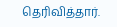தெரிவித்தார்.